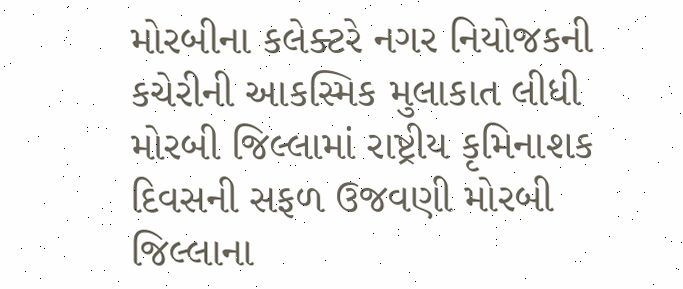મોરબીના કલેક્ટરે નગર નિયોજકની કચેરીની આકસ્મિક મુલાકાત લીધી મોરબી જિલ્લામાં રાષ્ટ્રીય કૃમિનાશક દિવસની સફળ ઉજવણી મોરબી જિલ્લાના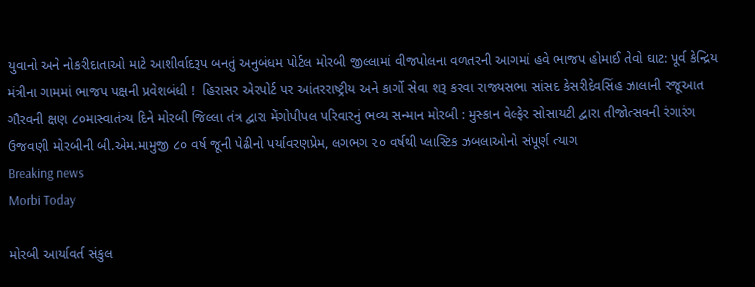યુવાનો અને નોકરીદાતાઓ માટે આશીર્વાદરૂપ બનતું અનુબંધમ પોર્ટલ મોરબી જીલ્લામાં વીજપોલના વળતરની આગમાં હવે ભાજપ હોમાઈ તેવો ઘાટ: પૂર્વ કેન્દ્રિય મંત્રીના ગામમાં ભાજપ પક્ષની પ્રવેશબંધી !  હિરાસર એરપોર્ટ પર આંતરરાષ્ટ્રીય અને કાર્ગો સેવા શરૂ કરવા રાજ્યસભા સાંસદ કેસરીદેવસિંહ ઝાલાની રજૂઆત ગૌરવની ક્ષણ ૮૦માસ્વાતંત્ર્ય દિને મોરબી જિલ્લા તંત્ર દ્વારા મેંગોપીપલ પરિવારનું ભવ્ય સન્માન મોરબી : મુસ્કાન વેલ્ફેર સોસાયટી દ્વારા તીજોત્સવની રંગારંગ ઉજવણી મોરબીની બી.એમ.મામુજી ૮૦ વર્ષ જૂની પેઢીનો પર્યાવરણપ્રેમ, લગભગ ૨૦ વર્ષથી પ્લાસ્ટિક ઝબલાઓનો સંપૂર્ણ ત્યાગ
Breaking news
Morbi Today

મોરબી આર્યાવર્ત સંકુલ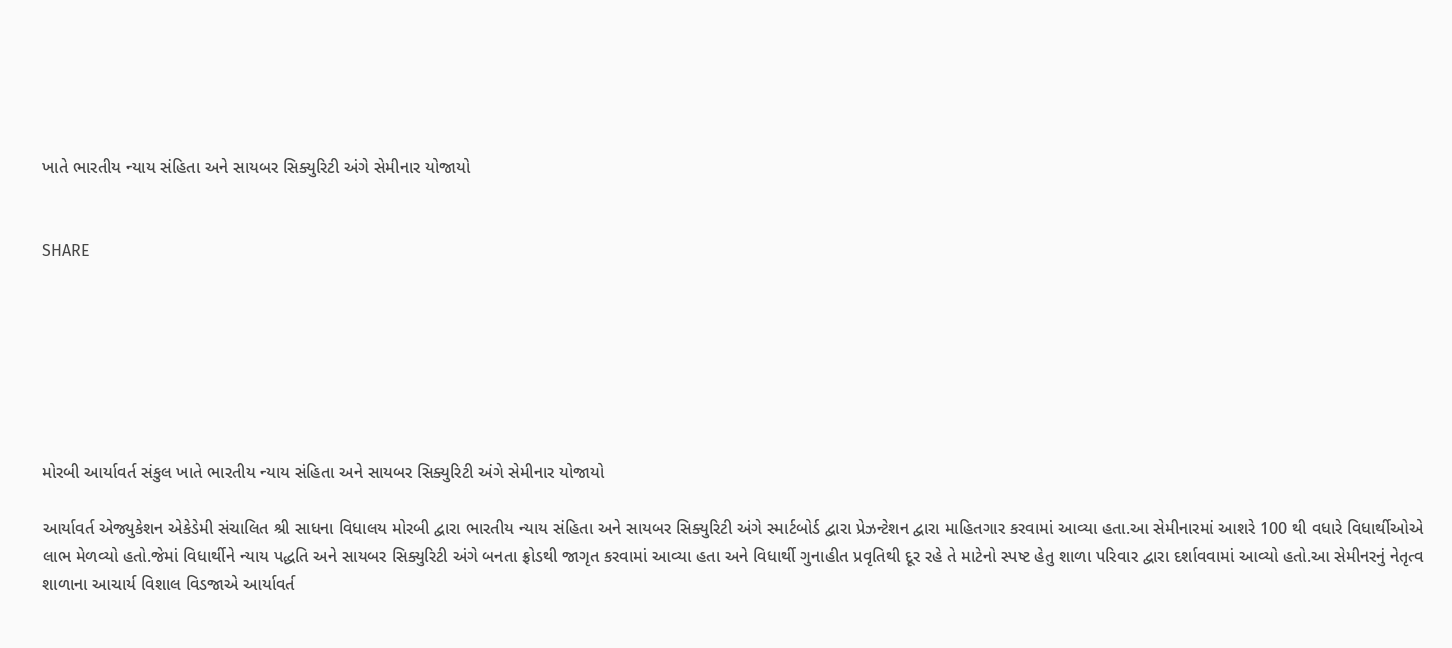ખાતે ભારતીય ન્યાય સંહિતા અને સાયબર સિક્યુરિટી અંગે સેમીનાર યોજાયો


SHARE







મોરબી આર્યાવર્ત સંકુલ ખાતે ભારતીય ન્યાય સંહિતા અને સાયબર સિક્યુરિટી અંગે સેમીનાર યોજાયો

આર્યાવર્ત એજ્યુકેશન એકેડેમી સંચાલિત શ્રી સાધના વિધાલય મોરબી દ્વારા ભારતીય ન્યાય સંહિતા અને સાયબર સિક્યુરિટી અંગે સ્માર્ટબોર્ડ દ્વારા પ્રેઝન્ટેશન દ્વારા માહિતગાર કરવામાં આવ્યા હતા.આ સેમીનારમાં આશરે 100 થી વધારે વિધાર્થીઓએ લાભ મેળવ્યો હતો.જેમાં વિધાર્થીને ન્યાય પદ્ધતિ અને સાયબર સિક્યુરિટી અંગે બનતા ફ્રોડથી જાગૃત કરવામાં આવ્યા હતા અને વિધાર્થી ગુનાહીત પ્રવૃતિથી દૂર રહે તે માટેનો સ્પષ્ટ હેતુ શાળા પરિવાર દ્વારા દર્શાવવામાં આવ્યો હતો.આ સેમીનરનું નેતૃત્વ શાળાના આચાર્ય વિશાલ વિડજાએ આર્યાવર્ત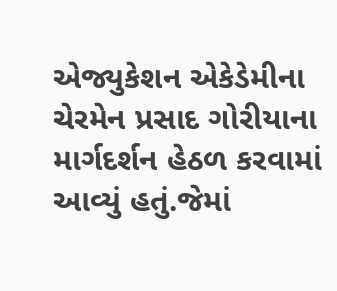એજ્યુકેશન એકેડેમીના ચેરમેન પ્રસાદ ગોરીયાના માર્ગદર્શન હેઠળ કરવામાં આવ્યું હતું.જેમાં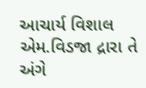આચાર્ય વિશાલ એમ.વિડજા દ્રારા તે અંગે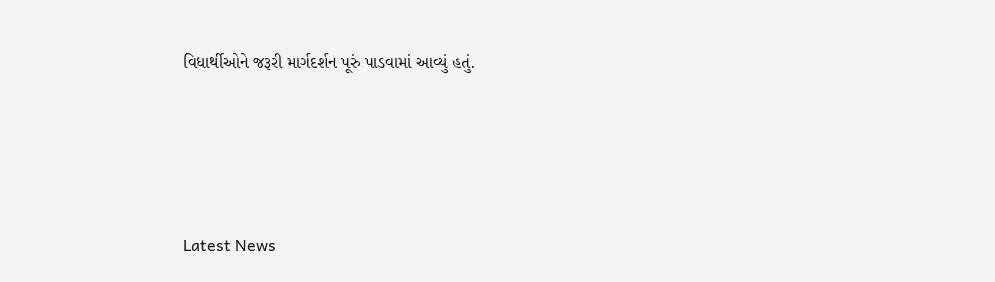વિધાર્થીઓને જરૂરી માર્ગદર્શન પૂરું પાડવામાં આવ્યું હતું.






Latest News